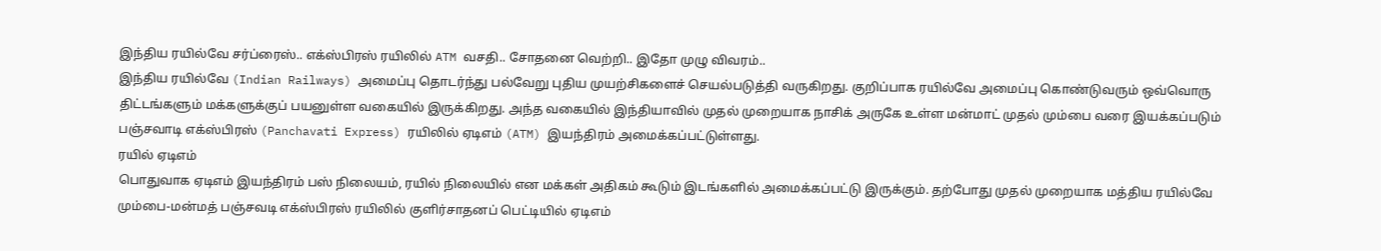இந்திய ரயில்வே சர்ப்ரைஸ்.. எக்ஸ்பிரஸ் ரயிலில் ATM வசதி.. சோதனை வெற்றி.. இதோ முழு விவரம்..
இந்திய ரயில்வே (Indian Railways) அமைப்பு தொடர்ந்து பல்வேறு புதிய முயற்சிகளைச் செயல்படுத்தி வருகிறது. குறிப்பாக ரயில்வே அமைப்பு கொண்டுவரும் ஒவ்வொரு திட்டங்களும் மக்களுக்குப் பயனுள்ள வகையில் இருக்கிறது. அந்த வகையில் இந்தியாவில் முதல் முறையாக நாசிக் அருகே உள்ள மன்மாட் முதல் மும்பை வரை இயக்கப்படும் பஞ்சவாடி எக்ஸ்பிரஸ் (Panchavati Express) ரயிலில் ஏடிஎம் (ATM) இயந்திரம் அமைக்கப்பட்டுள்ளது.
ரயில் ஏடிஎம்
பொதுவாக ஏடிஎம் இயந்திரம் பஸ் நிலையம், ரயில் நிலையில் என மக்கள் அதிகம் கூடும் இடங்களில் அமைக்கப்பட்டு இருக்கும். தற்போது முதல் முறையாக மத்திய ரயில்வே மும்பை-மன்மத் பஞ்சவடி எக்ஸ்பிரஸ் ரயிலில் குளிர்சாதனப் பெட்டியில் ஏடிஎம்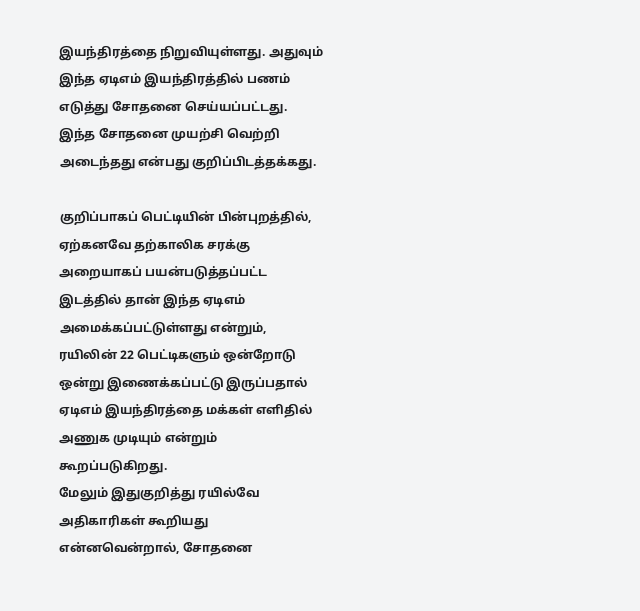இயந்திரத்தை நிறுவியுள்ளது. அதுவும் இந்த ஏடிஎம் இயந்திரத்தில் பணம் எடுத்து சோதனை செய்யப்பட்டது. இந்த சோதனை முயற்சி வெற்றி அடைந்தது என்பது குறிப்பிடத்தக்கது.

குறிப்பாகப் பெட்டியின் பின்புறத்தில், ஏற்கனவே தற்காலிக சரக்கு அறையாகப் பயன்படுத்தப்பட்ட இடத்தில் தான் இந்த ஏடிஎம் அமைக்கப்பட்டுள்ளது என்றும், ரயிலின் 22 பெட்டிகளும் ஒன்றோடு ஒன்று இணைக்கப்பட்டு இருப்பதால் ஏடிஎம் இயந்திரத்தை மக்கள் எளிதில் அணுக முடியும் என்றும் கூறப்படுகிறது.
மேலும் இதுகுறித்து ரயில்வே அதிகாரிகள் கூறியது என்னவென்றால், சோதனை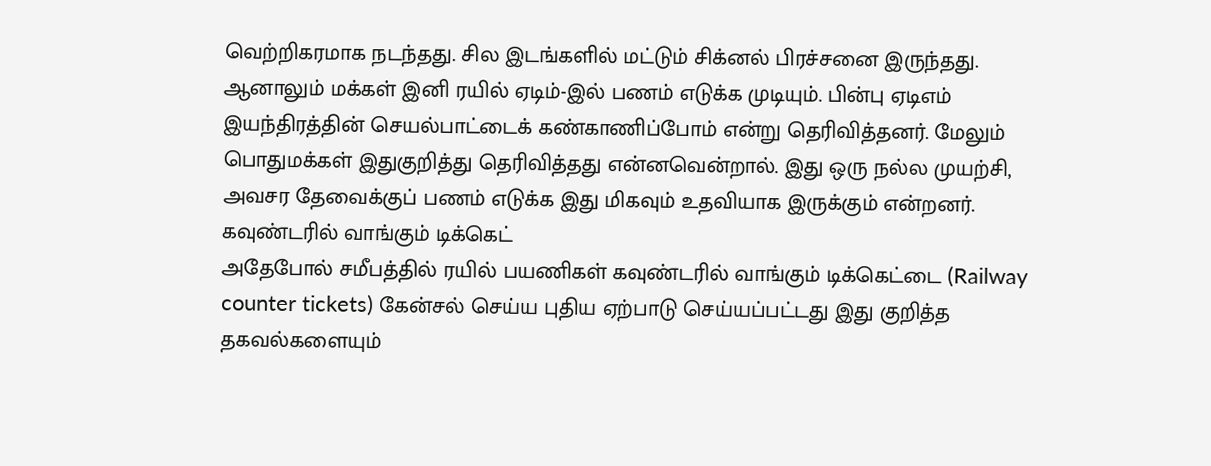வெற்றிகரமாக நடந்தது. சில இடங்களில் மட்டும் சிக்னல் பிரச்சனை இருந்தது. ஆனாலும் மக்கள் இனி ரயில் ஏடிம்-இல் பணம் எடுக்க முடியும். பின்பு ஏடிஎம் இயந்திரத்தின் செயல்பாட்டைக் கண்காணிப்போம் என்று தெரிவித்தனர். மேலும் பொதுமக்கள் இதுகுறித்து தெரிவித்தது என்னவென்றால். இது ஒரு நல்ல முயற்சி, அவசர தேவைக்குப் பணம் எடுக்க இது மிகவும் உதவியாக இருக்கும் என்றனர்.
கவுண்டரில் வாங்கும் டிக்கெட்
அதேபோல் சமீபத்தில் ரயில் பயணிகள் கவுண்டரில் வாங்கும் டிக்கெட்டை (Railway counter tickets) கேன்சல் செய்ய புதிய ஏற்பாடு செய்யப்பட்டது இது குறித்த தகவல்களையும்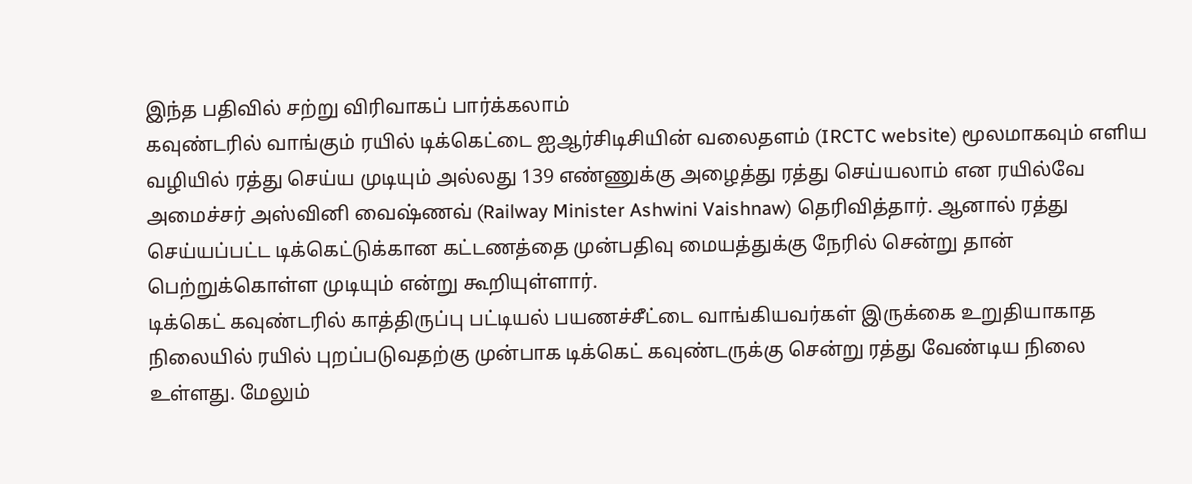இந்த பதிவில் சற்று விரிவாகப் பார்க்கலாம்
கவுண்டரில் வாங்கும் ரயில் டிக்கெட்டை ஐஆர்சிடிசியின் வலைதளம் (IRCTC website) மூலமாகவும் எளிய வழியில் ரத்து செய்ய முடியும் அல்லது 139 எண்ணுக்கு அழைத்து ரத்து செய்யலாம் என ரயில்வே அமைச்சர் அஸ்வினி வைஷ்ணவ் (Railway Minister Ashwini Vaishnaw) தெரிவித்தார். ஆனால் ரத்து செய்யப்பட்ட டிக்கெட்டுக்கான கட்டணத்தை முன்பதிவு மையத்துக்கு நேரில் சென்று தான் பெற்றுக்கொள்ள முடியும் என்று கூறியுள்ளார்.
டிக்கெட் கவுண்டரில் காத்திருப்பு பட்டியல் பயணச்சீட்டை வாங்கியவர்கள் இருக்கை உறுதியாகாத நிலையில் ரயில் புறப்படுவதற்கு முன்பாக டிக்கெட் கவுண்டருக்கு சென்று ரத்து வேண்டிய நிலை உள்ளது. மேலும்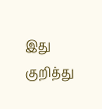இது குறித்து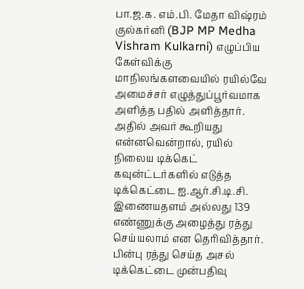பா.ஜ.க. எம்.பி. மேதா விஷ்ரம் குல்கர்னி (BJP MP Medha Vishram Kulkarni) எழுப்பிய கேள்விக்கு மாநிலங்களவையில் ரயில்வே அமைச்சர் எழுத்துப்பூர்வமாக அளித்த பதில் அளித்தார்.
அதில் அவர் கூறியது என்னவென்றால், ரயில் நிலைய டிக்கெட் கவுன்ட்டர்களில் எடுத்த டிக்கெட்டை ஐ.ஆர்.சி.டி.சி. இணையதளம் அல்லது 139 எண்ணுக்கு அழைத்து ரத்து செய்யலாம் என தெரிவித்தார். பின்பு ரத்து செய்த அசல் டிக்கெட்டை முன்பதிவு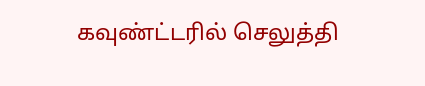கவுண்ட்டரில் செலுத்தி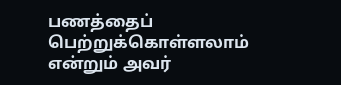பணத்தைப் பெற்றுக்கொள்ளலாம் என்றும் அவர்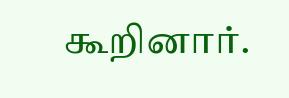கூறினார்.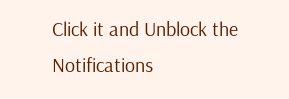Click it and Unblock the Notifications